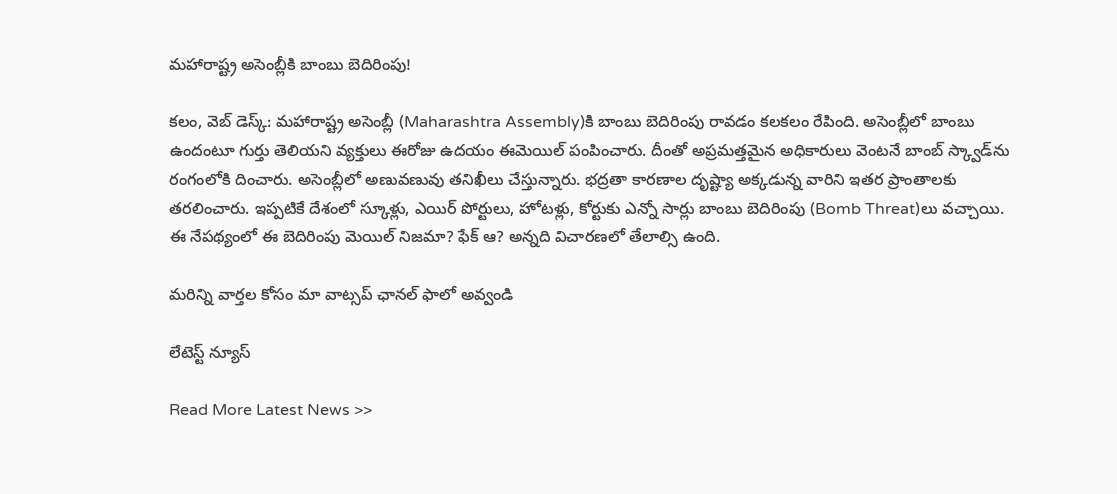మహారాష్ట్ర అసెంబ్లీకి బాంబు బెదిరింపు!

క‌లం, వెబ్ డెస్క్‌: మహారాష్ట్ర అసెంబ్లీ (Maharashtra Assembly)కి బాంబు బెదిరింపు రావ‌డం క‌ల‌క‌లం రేపింది. అసెంబ్లీలో బాంబు ఉందంటూ గుర్తు తెలియని వ్యక్తులు ఈరోజు ఉద‌యం ఈమెయిల్ పంపించారు. దీంతో అప్రమత్తమైన అధికారులు వెంటనే బాంబ్ స్క్వాడ్‌ను రంగంలోకి దించారు. అసెంబ్లీలో అణువ‌ణువు తనిఖీలు చేస్తున్నారు. భద్రతా కారణాల దృష్ట్యా అక్కడున్న వారిని ఇతర ప్రాంతాలకు తరలించారు. ఇప్ప‌టికే దేశంలో స్కూళ్లు, ఎయిర్ పోర్టులు, హోట‌ళ్లు, కోర్టుకు ఎన్నో సార్లు బాంబు బెదిరింపు (Bomb Threat)లు వ‌చ్చాయి. ఈ నేప‌థ్యంలో ఈ బెదిరింపు మెయిల్ నిజమా? ఫేక్ ఆ? అన్నది విచారణలో తేలాల్సి ఉంది.

మ‌రిన్ని వార్త‌ల కోసం మా వాట్స‌ప్ ఛాన‌ల్ ఫాలో అవ్వండి

లేటెస్ట్ న్యూస్‌

Read More Latest News >>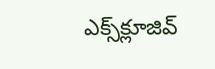ఎక్స్‌క్లూజివ్‌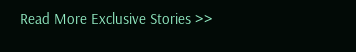Read More Exclusive Stories >>